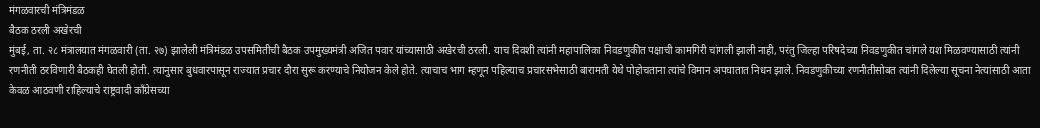मंगळवारची मंत्रिमंडळ
बैठक ठरली अखेरची
मुंबई, ता. २८ मंत्रालयात मंगळवारी (ता. २७) झालेली मंत्रिमंडळ उपसमितीची बैठक उपमुख्यमंत्री अजित पवार यांच्यासाठी अखेरची ठरली. याच दिवशी त्यांनी महापालिका निवडणुकीत पक्षाची कामगिरी चांगली झाली नाही, परंतु जिल्हा परिषदेच्या निवडणुकीत चांगले यश मिळवण्यासाठी त्यांनी रणनीती ठरविणारी बैठकही घेतली होती. त्यानुसार बुधवारपासून राज्यात प्रचार दौरा सुरू करण्याचे नियोजन केले होते. त्याचाच भाग म्हणून पहिल्याच प्रचारसभेसाठी बारामती येथे पोहोचताना त्यांचे विमान अपघातात निधन झाले. निवडणुकीच्या रणनीतीसोबत त्यांनी दिलेल्या सूचना नेत्यांसाठी आता केवळ आठवणी राहिल्याचे राष्ट्रवादी काँग्रेसच्या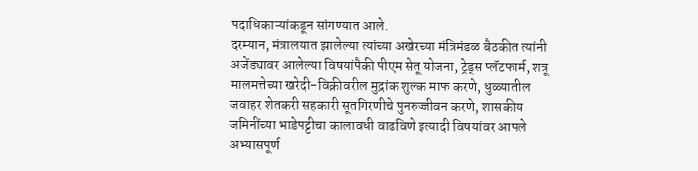पदाधिकाऱ्यांकडून सांगण्यात आले.
दरम्यान, मंत्रालयात झालेल्या त्यांच्या अखेरच्या मंत्रिमंडळ बैठकीत त्यांनी अजेंड्यावर आलेल्या विषयांपैकी पीएम सेतू योजना, ट्रेड्स प्लॅटफार्म, शत्रू मालमत्तेच्या खरेदी-विक्रीवरील मुद्रांक शुल्क माफ करणे, धुळ्यातील जवाहर शेतकरी सहकारी सूतगिरणीचे पुनरुज्जीवन करणे, शासकीय जमिनींच्या भाडेपट्टीचा कालावधी वाढविणे इत्यादी विषयांवर आपले अभ्यासपूर्ण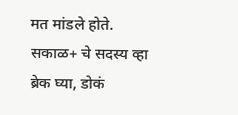मत मांडले होते.
सकाळ+ चे सदस्य व्हा
ब्रेक घ्या, डोकं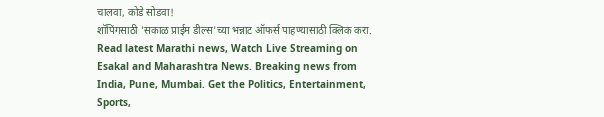चालवा, कोडे सोडवा!
शॉपिंगसाठी 'सकाळ प्राईम डील्स'च्या भन्नाट ऑफर्स पाहण्यासाठी क्लिक करा.
Read latest Marathi news, Watch Live Streaming on Esakal and Maharashtra News. Breaking news from India, Pune, Mumbai. Get the Politics, Entertainment, Sports,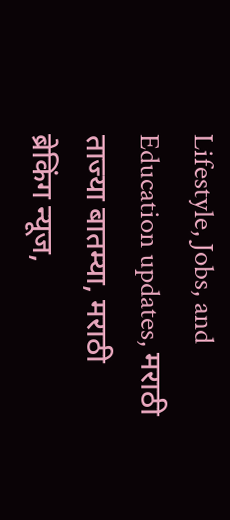Lifestyle, Jobs, and Education updates, मराठी ताज्या बातम्या, मराठी ब्रेकिंग न्यूज,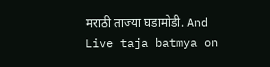मराठी ताज्या घडामोडी. And Live taja batmya on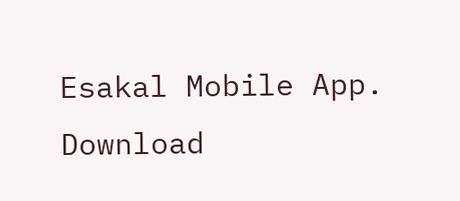Esakal Mobile App. Download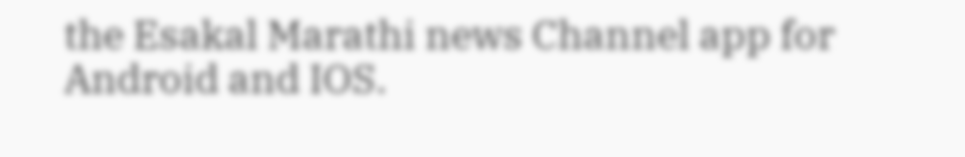the Esakal Marathi news Channel app for Android and IOS.